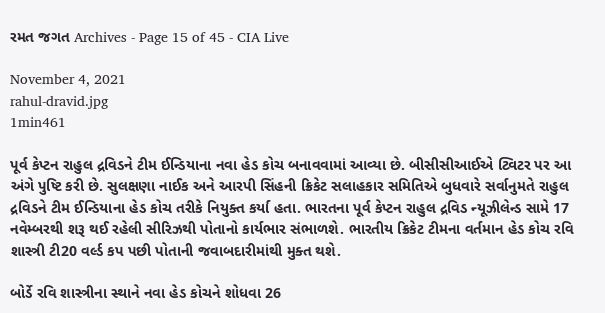રમત જગત Archives - Page 15 of 45 - CIA Live

November 4, 2021
rahul-dravid.jpg
1min461

પૂર્વ કેપ્ટન રાહુલ દ્રવિડને ટીમ ઈન્ડિયાના નવા હેડ કોચ બનાવવામાં આવ્યા છે. બીસીસીઆઈએ ટ્વિટર પર આ અંગે પુષ્ટિ કરી છે. સુલક્ષણા નાઈક અને આરપી સિંહની ક્રિકેટ સલાહકાર સમિતિએ બુધવારે સર્વાનુમતે રાહુલ દ્રવિડને ટીમ ઈન્ડિયાના હેડ કોચ તરીકે નિયુક્ત કર્યા હતા. ભારતના પૂર્વ કેપ્ટન રાહુલ દ્રવિડ ન્યૂઝીલેન્ડ સામે 17 નવેમ્બરથી શરૂ થઈ રહેલી સીરિઝથી પોતાનો કાર્યભાર સંભાળશે. ભારતીય ક્રિકેટ ટીમના વર્તમાન હેડ કોચ રવિ શાસ્ત્રી ટી20 વર્લ્ડ કપ પછી પોતાની જવાબદારીમાંથી મુક્ત થશે.

બોર્ડે રવિ શાસ્ત્રીના સ્થાને નવા હેડ કોચને શોધવા 26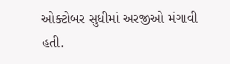ઓક્ટોબર સુધીમાં અરજીઓ મંગાવી હતી.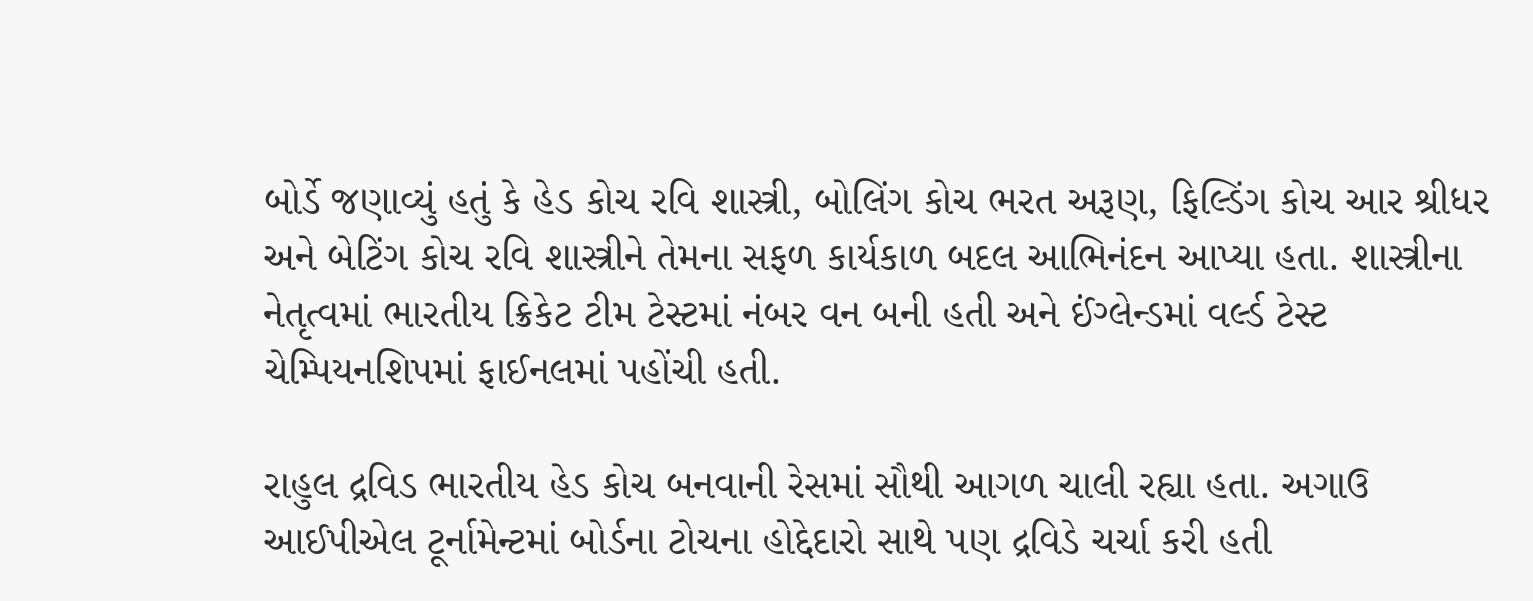બોર્ડે જણાવ્યું હતું કે હેડ કોચ રવિ શાસ્ત્રી, બોલિંગ કોચ ભરત અરૂણ, ફિલ્ડિંગ કોચ આર શ્રીધર અને બેટિંગ કોચ રવિ શાસ્ત્રીને તેમના સફળ કાર્યકાળ બદલ આભિનંદન આપ્યા હતા. શાસ્ત્રીના નેતૃત્વમાં ભારતીય ક્રિકેટ ટીમ ટેસ્ટમાં નંબર વન બની હતી અને ઈંગ્લેન્ડમાં વર્લ્ડ ટેસ્ટ ચેમ્પિયનશિપમાં ફાઈનલમાં પહોંચી હતી.

રાહુલ દ્રવિડ ભારતીય હેડ કોચ બનવાની રેસમાં સૌથી આગળ ચાલી રહ્યા હતા. અગાઉ આઈપીએલ ટૂર્નામેન્ટમાં બોર્ડના ટોચના હોદ્દેદારો સાથે પણ દ્રવિડે ચર્ચા કરી હતી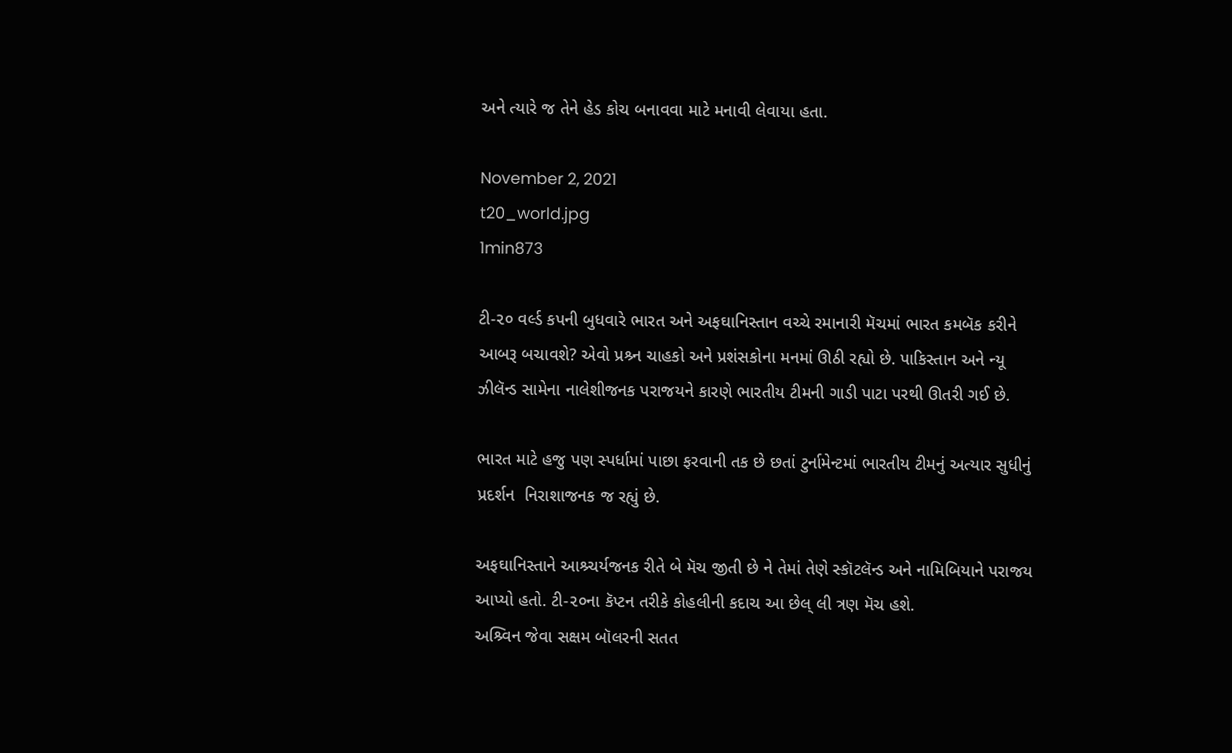અને ત્યારે જ તેને હેડ કોચ બનાવવા માટે મનાવી લેવાયા હતા.

November 2, 2021
t20_world.jpg
1min873

ટી-૨૦ વર્લ્ડ કપની બુધવારે ભારત અને અફઘાનિસ્તાન વચ્ચે રમાનારી મૅચમાં ભારત કમબૅક કરીને આબરૂ બચાવશે? એવો પ્રશ્ર્ન ચાહકો અને પ્રશંસકોના મનમાં ઊઠી રહ્યો છે. પાકિસ્તાન અને ન્યૂ ઝીલૅન્ડ સામેના નાલેશીજનક પરાજયને કારણે ભારતીય ટીમની ગાડી પાટા પરથી ઊતરી ગઈ છે.

ભારત માટે હજુ પણ સ્પર્ધામાં પાછા ફરવાની તક છે છતાં ટુર્નામેન્ટમાં ભારતીય ટીમનું અત્યાર સુધીનું પ્રદર્શન  નિરાશાજનક જ રહ્યું છે.

અફઘાનિસ્તાને આશ્ર્ચર્યજનક રીતે બે મૅચ જીતી છે ને તેમાં તેણે સ્કૉટલૅન્ડ અને નામિબિયાને પરાજય આપ્યો હતો. ટી-૨૦ના કૅપ્ટન તરીકે કોહલીની કદાચ આ છેલ્ લી ત્રણ મૅચ હશે.
અશ્ર્વિન જેવા સક્ષમ બૉલરની સતત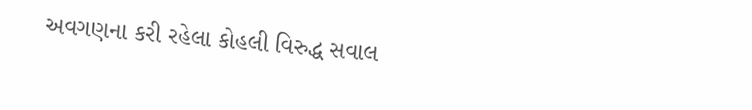અવગણના કરી રહેલા કોહલી વિરુદ્ધ સવાલ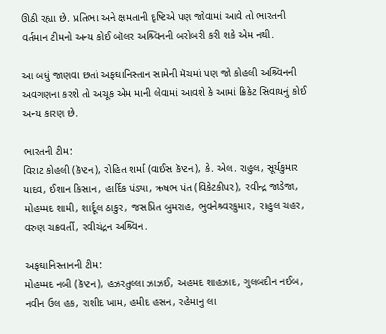ઊઠી રહ્યા છે. પ્રતિભા અને ક્ષમતાની દૃષ્ટિએ પણ જોવામાં આવે તો ભારતની વર્તમાન ટીમનો અન્ય કોઈ બૉલર અશ્ર્વિનની બરોબરી કરી શકે એમ નથી.

આ બધું જાણવા છતાં અફઘાનિસ્તાન સામેની મૅચમાં પણ જો કોહલી અશ્ર્વિનની અવગણના કરશે તો અચૂક એમ માની લેવામાં આવશે કે આમાં ક્રિકેટ સિવાયનું કોઈ અન્ય કારણ છે.

ભારતની ટીમ:
વિરાટ કોહલી (કૅપ્ટન), રોહિત શર્મા (વાઈસ કૅપ્ટન), કે. એલ. રાહુલ, સૂર્યકુમાર યાદવ, ઈશાન કિસાન, હાર્દિક પંડ્યા, ઋષભ પંત (વિકેટકીપર), રવીન્દ્ર જાડેજા, મોહમ્મદ શામી, શાર્દૂલ ઠાકુર, જસપ્રિત બુમરાહ, ભુવનેશ્ર્વરકુમાર, રાહુલ ચહર, વરુણ ચક્રવર્તી, રવીચંદ્રન અશ્ર્વિન.

અફઘાનિસ્તાનની ટીમ:
મોહમ્મદ નબી (કૅપ્ટન), હઝરતુલ્લા ઝાઝઈ, અહમદ શાહઝાદ, ગુલબદીન નઈબ, નવીન ઉલ હક, રાશીદ ખામ, હમીદ હસન, રહેમાનુ લા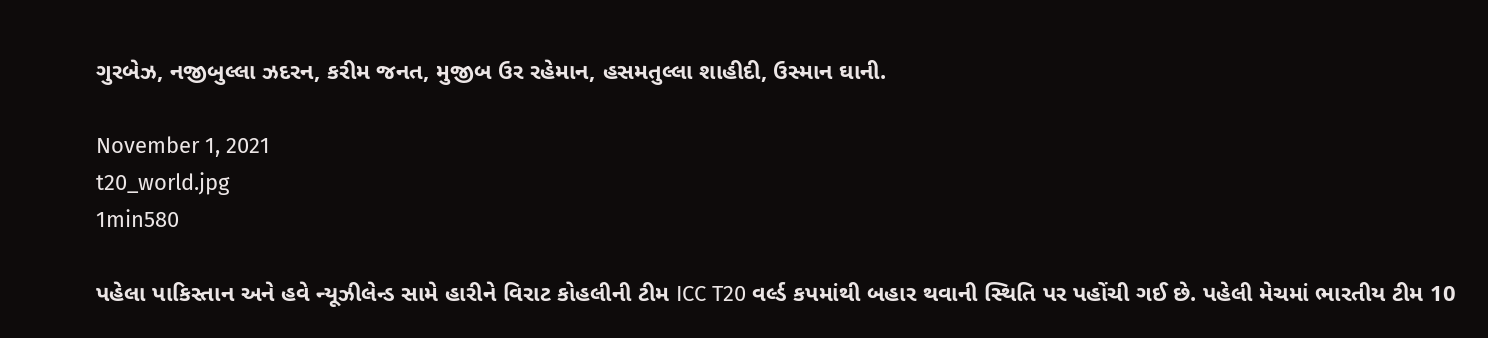ગુરબેઝ, નજીબુલ્લા ઝદરન, કરીમ જનત, મુજીબ ઉર રહેમાન, હસમતુલ્લા શાહીદી, ઉસ્માન ઘાની.

November 1, 2021
t20_world.jpg
1min580

પહેલા પાકિસ્તાન અને હવે ન્યૂઝીલેન્ડ સામે હારીને વિરાટ કોહલીની ટીમ ICC T20 વર્લ્ડ કપમાંથી બહાર થવાની સ્થિતિ પર પહોંચી ગઈ છે. પહેલી મેચમાં ભારતીય ટીમ 10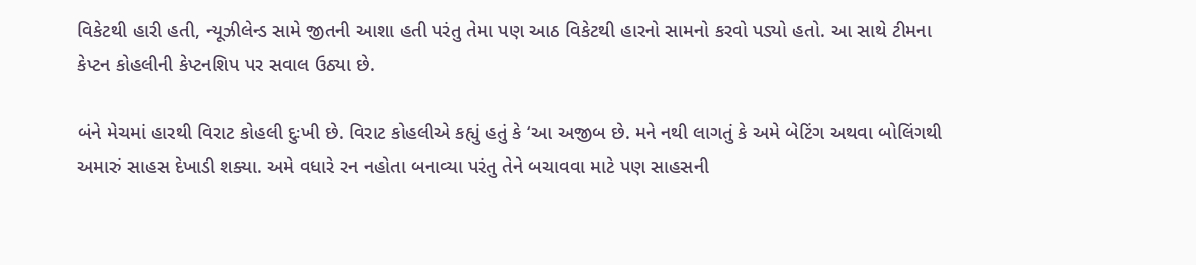વિકેટથી હારી હતી, ન્યૂઝીલેન્ડ સામે જીતની આશા હતી પરંતુ તેમા પણ આઠ વિકેટથી હારનો સામનો કરવો પડ્યો હતો. આ સાથે ટીમના કેપ્ટન કોહલીની કેપ્ટનશિપ પર સવાલ ઉઠ્યા છે.

બંને મેચમાં હારથી વિરાટ કોહલી દુઃખી છે. વિરાટ કોહલીએ કહ્યું હતું કે ‘આ અજીબ છે. મને નથી લાગતું કે અમે બેટિંગ અથવા બોલિંગથી અમારું સાહસ દેખાડી શક્યા. અમે વધારે રન નહોતા બનાવ્યા પરંતુ તેને બચાવવા માટે પણ સાહસની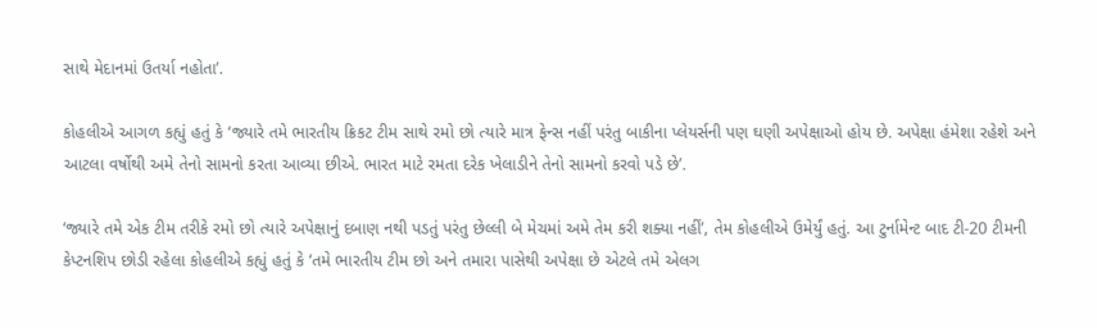સાથે મેદાનમાં ઉતર્યા નહોતા’.

કોહલીએ આગળ કહ્યું હતું કે ‘જ્યારે તમે ભારતીય ક્રિકટ ટીમ સાથે રમો છો ત્યારે માત્ર ફેન્સ નહીં પરંતુ બાકીના પ્લેયર્સની પણ ઘણી અપેક્ષાઓ હોય છે. અપેક્ષા હંમેશા રહેશે અને આટલા વર્ષોથી અમે તેનો સામનો કરતા આવ્યા છીએ. ભારત માટે રમતા દરેક ખેલાડીને તેનો સામનો કરવો પડે છે’.

‘જ્યારે તમે એક ટીમ તરીકે રમો છો ત્યારે અપેક્ષાનું દબાણ નથી પડતું પરંતુ છેલ્લી બે મેચમાં અમે તેમ કરી શક્યા નહીં’, તેમ કોહલીએ ઉમેર્યું હતું. આ ટુર્નામેન્ટ બાદ ટી-20 ટીમની કેપ્ટનશિપ છોડી રહેલા કોહલીએ કહ્યું હતું કે ‘તમે ભારતીય ટીમ છો અને તમારા પાસેથી અપેક્ષા છે એટલે તમે એલગ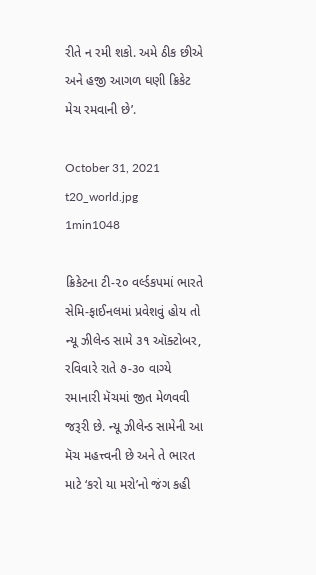રીતે ન રમી શકો. અમે ઠીક છીએ અને હજી આગળ ઘણી ક્રિકેટ મેચ રમવાની છે’.

October 31, 2021
t20_world.jpg
1min1048

ક્રિકેટના ટી-૨૦ વર્લ્ડકપમાં ભારતે સેમિ-ફાઈનલમાં પ્રવેશવું હોય તો ન્યૂ ઝીલેન્ડ સામે ૩૧ ઑક્ટોબર, રવિવારે રાતે ૭-૩૦ વાગ્યે રમાનારી મૅચમાં જીત મેળવવી જરૂરી છે. ન્યૂ ઝીલેન્ડ સામેની આ મૅચ મહત્ત્વની છે અને તે ભારત માટે ‘કરો યા મરો’નો જંગ કહી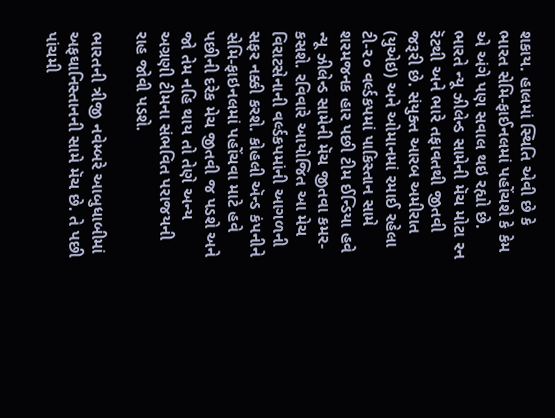શકાય. હાલમાં સ્થિતિ એવી છે કે ભારત સેમિ-ફાઈનલમાં પહોંચશે કે કેમ એ અંગે પણ સવાલ થઇ રહ્યો છે. ભારતે ન્યૂ ઝીલેન્ડ સામેની મૅચ મોટા રન રૅટથી અને ભારે તફાવતથી જીતવી જરૂરી છે. સંયુક્ત આરબ અમીરાત (યુએઇ) અને ઓમાનમાં રમાઈ રહેલા ટી-૨૦ વર્લ્ડકપમાં પાકિસ્તાન સામે શરમજનક હાર પછી ટીમ ઈન્ડિયા હવે ન્યૂ ઝીલેન્ડ સામેની મૅચ જીતવા કમર-કસશે. રવિવારે આયોજિત આ મેચ વિરાટસેનાની વર્લ્ડકપમાંની આગળની સફર નક્કી કરશે. કોહલી ઍન્ડ કંપનીને સેમિ-ફાઇનલમાં પહોંચવા માટે હવે પછીની દરેક મેચ જીતવી જ પડશે અને જો તેમ નહિ થાય તો તેણે અન્ય અગ્રણી ટીમના સંભવિત પરાજયની રાહ જોવી પડશે.

ભારતની ત્રીજી નવેમ્બરે આબુધાબીમાં અફઘાનિસ્તાનની સામે મૅચ છે. તે પછી પાંચમી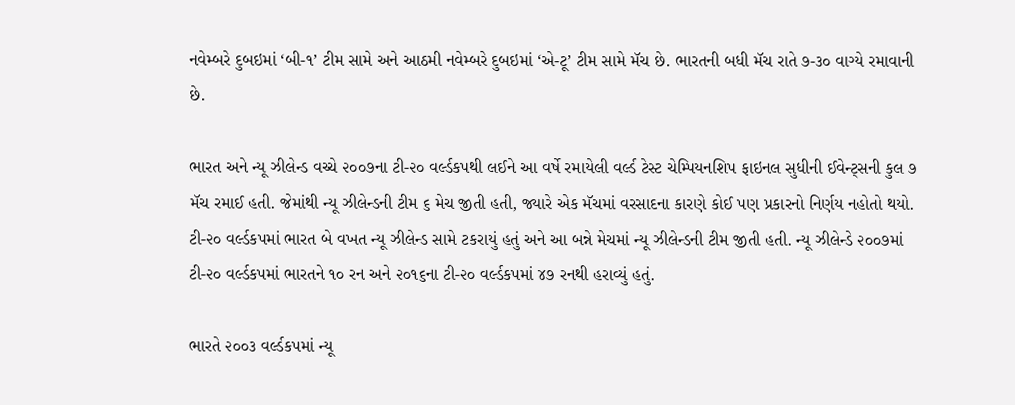નવેમ્બરે દુબઇમાં ‘બી-૧’ ટીમ સામે અને આઠમી નવેમ્બરે દુબઇમાં ‘એ-ટૂ’ ટીમ સામે મૅચ છે. ભારતની બધી મૅચ રાતે ૭-૩૦ વાગ્યે રમાવાની છે.

ભારત અને ન્યૂ ઝીલેન્ડ વચ્ચે ૨૦૦૭ના ટી-૨૦ વર્લ્ડકપથી લઈને આ વર્ષે રમાયેલી વર્લ્ડ ટેસ્ટ ચેમ્પિયનશિપ ફાઇનલ સુધીની ઈવેન્ટ્સની કુલ ૭ મૅચ રમાઈ હતી. જેમાંથી ન્યૂ ઝીલેન્ડની ટીમ ૬ મેચ જીતી હતી, જ્યારે એક મૅચમાં વરસાદના કારણે કોઈ પણ પ્રકારનો નિર્ણય નહોતો થયો.
ટી-૨૦ વર્લ્ડકપમાં ભારત બે વખત ન્યૂ ઝીલેન્ડ સામે ટકરાયું હતું અને આ બન્ને મેચમાં ન્યૂ ઝીલેન્ડની ટીમ જીતી હતી. ન્યૂ ઝીલેન્ડે ૨૦૦૭માં ટી-૨૦ વર્લ્ડકપમાં ભારતને ૧૦ રન અને ૨૦૧૬ના ટી-૨૦ વર્લ્ડકપમાં ૪૭ રનથી હરાવ્યું હતું.

ભારતે ૨૦૦૩ વર્લ્ડકપમાં ન્યૂ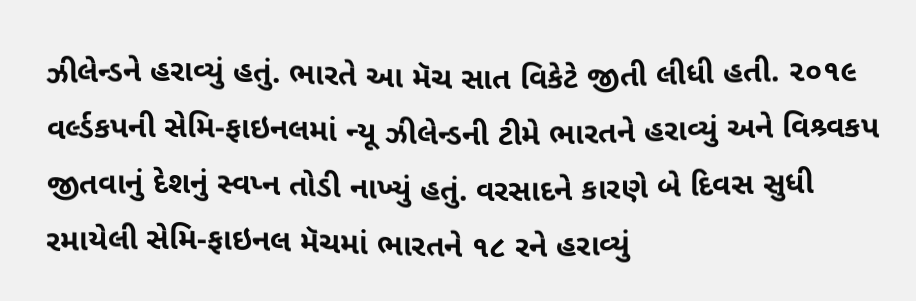ઝીલેન્ડને હરાવ્યું હતું. ભારતે આ મૅચ સાત વિકેટે જીતી લીધી હતી. ૨૦૧૯ વર્લ્ડકપની સેમિ-ફાઇનલમાં ન્યૂ ઝીલેન્ડની ટીમે ભારતને હરાવ્યું અને વિશ્ર્વકપ જીતવાનું દેશનું સ્વપ્ન તોડી નાખ્યું હતું. વરસાદને કારણે બે દિવસ સુધી રમાયેલી સેમિ-ફાઇનલ મૅચમાં ભારતને ૧૮ રને હરાવ્યું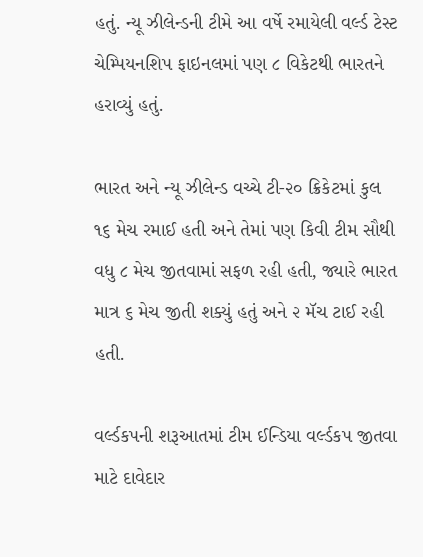હતું. ન્યૂ ઝીલેન્ડની ટીમે આ વર્ષે રમાયેલી વર્લ્ડ ટેસ્ટ ચેમ્પિયનશિપ ફાઇનલમાં પણ ૮ વિકેટથી ભારતને હરાવ્યું હતું.

ભારત અને ન્યૂ ઝીલેન્ડ વચ્ચે ટી-૨૦ ક્રિકેટમાં કુલ ૧૬ મેચ રમાઈ હતી અને તેમાં પણ કિવી ટીમ સૌથી વધુ ૮ મેચ જીતવામાં સફળ રહી હતી, જ્યારે ભારત માત્ર ૬ મેચ જીતી શક્યું હતું અને ૨ મૅચ ટાઈ રહી હતી.

વર્લ્ડકપની શરૂઆતમાં ટીમ ઈન્ડિયા વર્લ્ડકપ જીતવા માટે દાવેદાર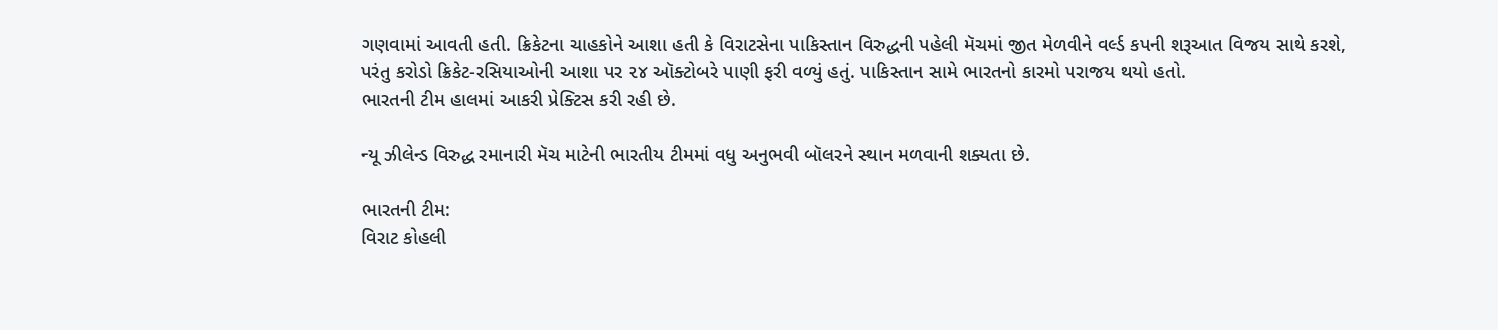ગણવામાં આવતી હતી. ક્રિકેટના ચાહકોને આશા હતી કે વિરાટસેના પાકિસ્તાન વિરુદ્ધની પહેલી મૅચમાં જીત મેળવીને વર્લ્ડ કપની શરૂઆત વિજય સાથે કરશે, પરંતુ કરોડો ક્રિકેટ-રસિયાઓની આશા પર ૨૪ ઑક્ટોબરે પાણી ફરી વળ્યું હતું. પાકિસ્તાન સામે ભારતનો કારમો પરાજય થયો હતો.
ભારતની ટીમ હાલમાં આકરી પ્રેક્ટિસ કરી રહી છે.

ન્યૂ ઝીલેન્ડ વિરુદ્ધ રમાનારી મૅચ માટેની ભારતીય ટીમમાં વધુ અનુભવી બૉલરને સ્થાન મળવાની શક્યતા છે.

ભારતની ટીમ:
વિરાટ કોહલી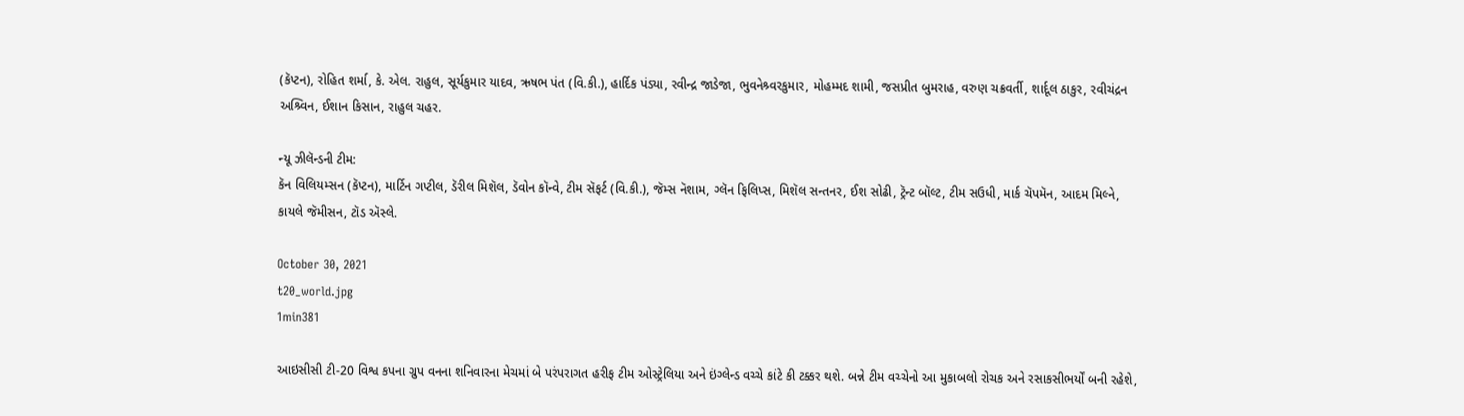(કૅપ્ટન), રોહિત શર્મા, કે. એલ. રાહુલ, સૂર્યકુમાર યાદવ, ઋષભ પંત (વિ.કી.), હાર્દિક પંડ્યા, રવીન્દ્ર જાડેજા, ભુવનેશ્ર્વરકુમાર, મોહમ્મદ શામી, જસપ્રીત બુમરાહ, વરુણ ચક્રવર્તી, શાર્દૂલ ઠાકુર, રવીચંદ્રન અશ્ર્વિન, ઈશાન કિસાન, રાહુલ ચહર.

ન્યૂ ઝીલૅન્ડની ટીમ:
કૅન વિલિયમ્સન (કૅપ્ટન), માર્ટિન ગપ્ટીલ, ડૅરીલ મિશૅલ, ડૅવોન કૉન્વે, ટીમ સૅફર્ટ (વિ.કી.), જૅમ્સ નૅશામ, ગ્લૅન ફિલિપ્સ, મિશૅલ સન્તનર, ઈશ સોઢી, ટ્રૅન્ટ બૉલ્ટ, ટીમ સઉધી, માર્ક ચૅપમૅન, આદમ મિલ્ને, કાયલે જૅમીસન, ટૉડ ઍસ્લે.

October 30, 2021
t20_world.jpg
1min381

આઇસીસી ટી-20 વિશ્વ કપના ગ્રુપ વનના શનિવારના મેચમાં બે પરંપરાગત હરીફ ટીમ ઓસ્ટ્રેલિયા અને ઇંગ્લેન્ડ વચ્ચે કાંટે કી ટક્કર થશે. બન્ને ટીમ વચ્ચેનો આ મુકાબલો રોચક અને રસાકસીભર્યોં બની રહેશે,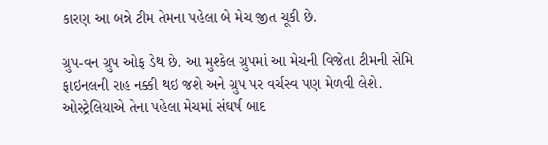કારણ આ બન્ને ટીમ તેમના પહેલા બે મેચ જીત ચૂકી છે.

ગ્રુપ-વન ગ્રુપ ઓફ ડેથ છે. આ મુશ્કેલ ગ્રુપમાં આ મેચની વિજેતા ટીમની સેમિ ફાઇનલની રાહ નક્કી થઇ જશે અને ગ્રુપ પર વર્ચસ્વ પણ મેળવી લેશે. ઓસ્ટ્રેલિયાએ તેના પહેલા મેચમાં સંઘર્ષ બાદ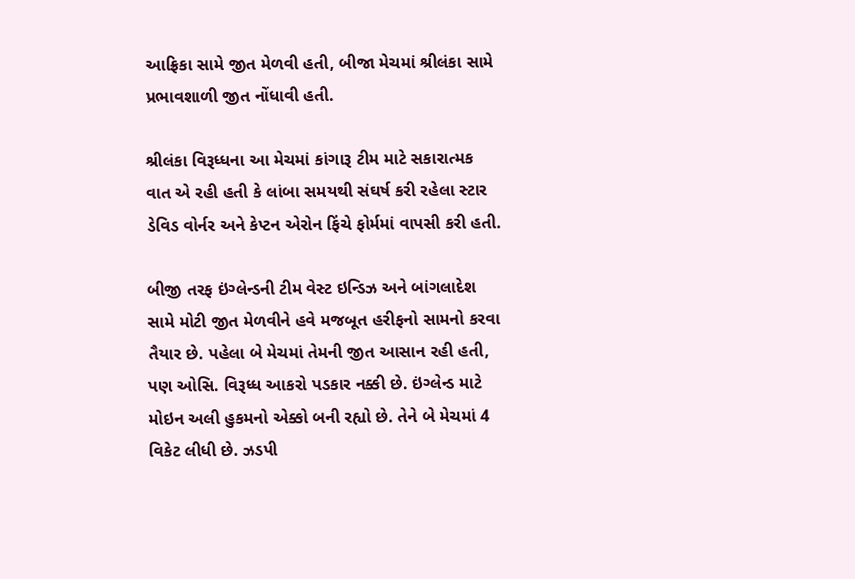આફ્રિકા સામે જીત મેળવી હતી, બીજા મેચમાં શ્રીલંકા સામે પ્રભાવશાળી જીત નોંધાવી હતી.

શ્રીલંકા વિરૂધ્ધના આ મેચમાં કાંગારૂ ટીમ માટે સકારાત્મક વાત એ રહી હતી કે લાંબા સમયથી સંઘર્ષ કરી રહેલા સ્ટાર ડેવિડ વોર્નર અને કેપ્ટન એરોન ફિંચે ફોર્મમાં વાપસી કરી હતી.

બીજી તરફ ઇંગ્લેન્ડની ટીમ વેસ્ટ ઇન્ડિઝ અને બાંગલાદેશ સામે મોટી જીત મેળવીને હવે મજબૂત હરીફનો સામનો કરવા તૈયાર છે. પહેલા બે મેચમાં તેમની જીત આસાન રહી હતી, પણ ઓસિ. વિરૂધ્ધ આકરો પડકાર નક્કી છે. ઇંગ્લેન્ડ માટે મોઇન અલી હુકમનો એક્કો બની રહ્યો છે. તેને બે મેચમાં 4 વિકેટ લીધી છે. ઝડપી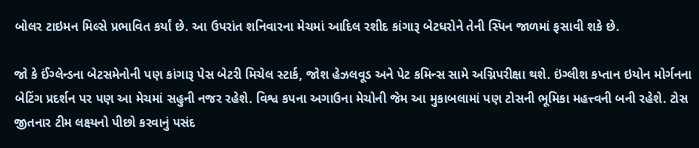બોલર ટાઇમન મિલ્સે પ્રભાવિત કર્યાં છે. આ ઉપરાંત શનિવારના મેચમાં આદિલ રશીદ કાંગારૂ બેટધરોને તેની સ્પિન જાળમાં ફસાવી શકે છે.

જો કે ઈંગ્લેન્ડના બેટસમેનોની પણ કાંગારૂ પેસ બેટરી મિચેલ સ્ટાર્ક, જોશ હેઝલવૂડ અને પેટ કમિન્સ સામે અગ્નિપરીક્ષા થશે. ઇંગ્લીશ કપ્તાન ઇયોન મોર્ગનના બેટિંગ પ્રદર્શન પર પણ આ મેચમાં સહુની નજર રહેશે. વિશ્વ કપના અગાઉના મેચોની જેમ આ મુકાબલામાં પણ ટોસની ભૂમિકા મહત્ત્વની બની રહેશે. ટોસ જીતનાર ટીમ લક્ષ્યનો પીછો કરવાનું પસંદ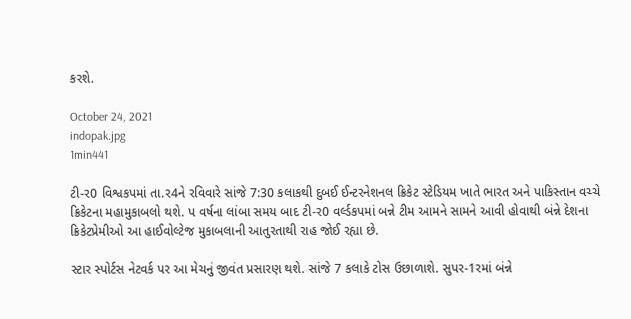કરશે.

October 24, 2021
indopak.jpg
1min441

ટી-ર0 વિશ્વકપમાં તા.ર4ને રવિવારે સાંજે 7:30 કલાકથી દુબઈ ઈન્ટરનેશનલ ક્રિકેટ સ્ટેડિયમ ખાતે ભારત અને પાકિસ્તાન વચ્ચે ક્રિકેટના મહામુકાબલો થશે. પ વર્ષના લાંબા સમય બાદ ટી-ર0 વર્લ્ડકપમાં બન્ને ટીમ આમને સામને આવી હોવાથી બંન્ને દેશના ક્રિકેટપ્રેમીઓ આ હાઈવોલ્ટેજ મુકાબલાની આતુરતાથી રાહ જોઈ રહ્યા છે.

સ્ટાર સ્પોર્ટસ નેટવર્ક પર આ મેચનું જીવંત પ્રસારણ થશે. સાંજે 7 કલાકે ટોસ ઉછાળાશે. સુપર-1રમાં બંન્ને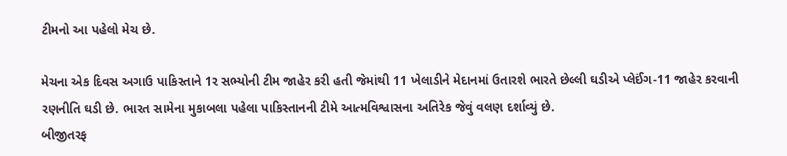ટીમનો આ પહેલો મેચ છે.

મેચના એક દિવસ અગાઉ પાકિસ્તાને 1ર સભ્યોની ટીમ જાહેર કરી હતી જેમાંથી 11 ખેલાડીને મેદાનમાં ઉતારશે ભારતે છેલ્લી ઘડીએ પ્લેઈંગ-11 જાહેર કરવાની રણનીતિ ઘડી છે. ભારત સામેના મુકાબલા પહેલા પાકિસ્તાનની ટીમે આત્મવિશ્વાસના અતિરેક જેવું વલણ દર્શાવ્યું છે.
બીજીતરફ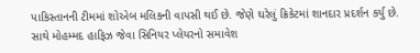પાકિસ્તાનની ટીમમાં શોએબ મલિકની વાપસી થઈ છે. જેણે ઘરેલું ક્રિકેટમાં શાનદાર પ્રદર્શન કર્યુ છે. સાથે મોહમ્મદ હાફિઝ જેવા સિનિયર પ્લેયરનો સમાવેશ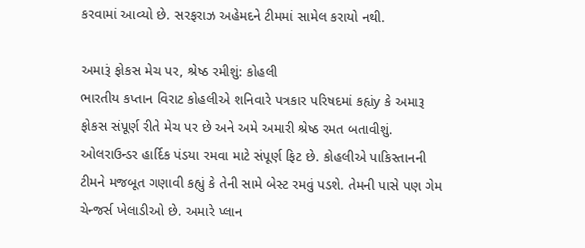કરવામાં આવ્યો છે. સરફરાઝ અહેમદને ટીમમાં સામેલ કરાયો નથી.

અમારૂં ફોકસ મેચ પર, શ્રેષ્ઠ રમીશું: કોહલી
ભારતીય કપ્તાન વિરાટ કોહલીએ શનિવારે પત્રકાર પરિષદમાં કહ્યંy કે અમારૂ ફોકસ સંપૂર્ણ રીતે મેચ પર છે અને અમે અમારી શ્રેષ્ઠ રમત બતાવીશું. ઓલરાઉન્ડર હાર્દિક પંડયા રમવા માટે સંપૂર્ણ ફિટ છે. કોહલીએ પાકિસ્તાનની ટીમને મજબૂત ગણાવી કહ્યું કે તેની સામે બેસ્ટ રમવું પડશે. તેમની પાસે પણ ગેમ ચેન્જર્સ ખેલાડીઓ છે. અમારે પ્લાન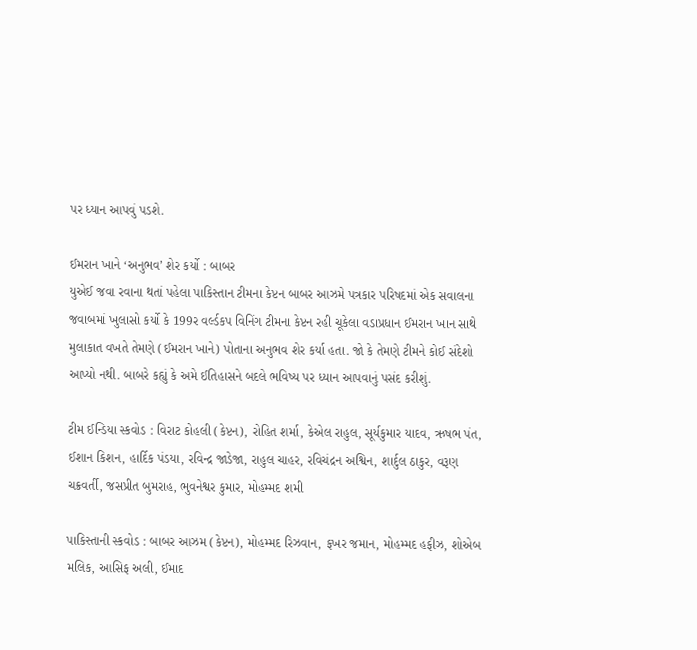પર ધ્યાન આપવું પડશે.

ઈમરાન ખાને ‘અનુભવ’ શેર કર્યો : બાબર
યુએઈ જવા રવાના થતાં પહેલા પાકિસ્તાન ટીમના કેપ્ટન બાબર આઝમે પત્રકાર પરિષદમાં એક સવાલના જવાબમાં ખુલાસો કર્યો કે 199ર વર્લ્ડકપ વિનિંગ ટીમના કેપ્ટન રહી ચૂકેલા વડાપ્રધાન ઈમરાન ખાન સાથે મુલાકાત વખતે તેમણે (ઈમરાન ખાને) પોતાના અનુભવ શેર કર્યા હતા. જો કે તેમણે ટીમને કોઈ સંદેશો આપ્યો નથી. બાબરે કહ્યું કે અમે ઈતિહાસને બદલે ભવિષ્ય પર ધ્યાન આપવાનું પસંદ કરીશું.

ટીમ ઈન્ડિયા સ્કવોડ : વિરાટ કોહલી (કેપ્ટન), રોહિત શર્મા, કેએલ રાહુલ, સૂર્યકુમાર યાદવ, ઋષભ પંત, ઈશાન કિશન, હાર્દિક પંડયા, રવિન્દ્ર જાડેજા, રાહુલ ચાહર, રવિચંદ્રન અશ્વિન, શાર્દુલ ઠાકુર, વરૂણ ચક્રવર્તી, જસપ્રીત બુમરાહ, ભુવનેશ્વર કુમાર, મોહમ્મદ શમી

પાકિસ્તાની સ્કવોડ : બાબર આઝમ (કેપ્ટન), મોહમ્મદ રિઝવાન, ફખર જમાન, મોહમ્મદ હફીઝ, શોએબ મલિક, આસિફ અલી, ઈમાદ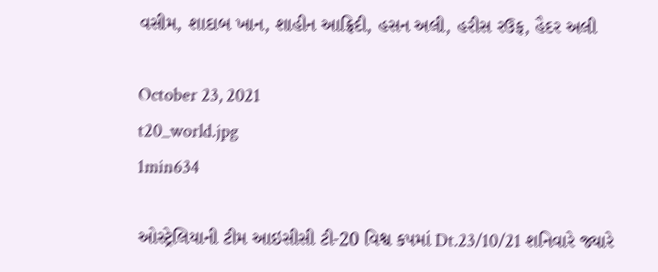વસીમ, શાદાબ ખાન, શાહીન આફ્રિદી, હસન અલી, હરીસ રઉફ, હૈદર અલી

October 23, 2021
t20_world.jpg
1min634

ઓસ્ટ્રેલિયાની ટીમ આઇસીસી ટી-20 વિશ્વ કપમાં Dt.23/10/21 શનિવારે જ્યારે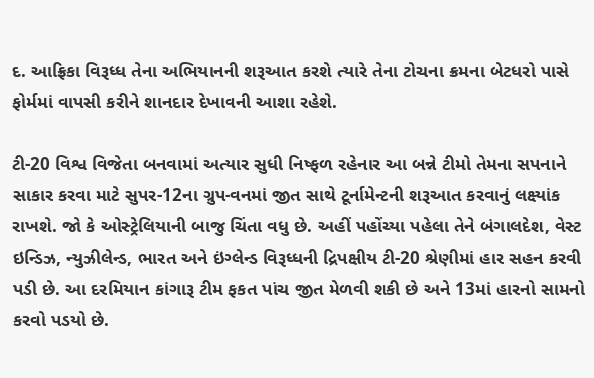દ. આફ્રિકા વિરૂધ્ધ તેના અભિયાનની શરૂઆત કરશે ત્યારે તેના ટોચના ક્રમના બેટધરો પાસે ફોર્મમાં વાપસી કરીને શાનદાર દેખાવની આશા રહેશે.

ટી-20 વિશ્વ વિજેતા બનવામાં અત્યાર સુધી નિષ્ફળ રહેનાર આ બન્ને ટીમો તેમના સપનાને સાકાર કરવા માટે સુપર-12ના ગ્રુપ-વનમાં જીત સાથે ટૂર્નામેન્ટની શરૂઆત કરવાનું લક્ષ્યાંક રાખશે. જો કે ઓસ્ટ્રેલિયાની બાજુ ચિંતા વધુ છે. અહીં પહોંચ્યા પહેલા તેને બંગાલદેશ, વેસ્ટ ઇન્ડિઝ, ન્યુઝીલેન્ડ, ભારત અને ઇંગ્લેન્ડ વિરૂધ્ધની દ્રિપક્ષીય ટી-20 શ્રેણીમાં હાર સહન કરવી પડી છે. આ દરમિયાન કાંગારૂ ટીમ ફકત પાંચ જીત મેળવી શકી છે અને 13માં હારનો સામનો કરવો પડયો છે.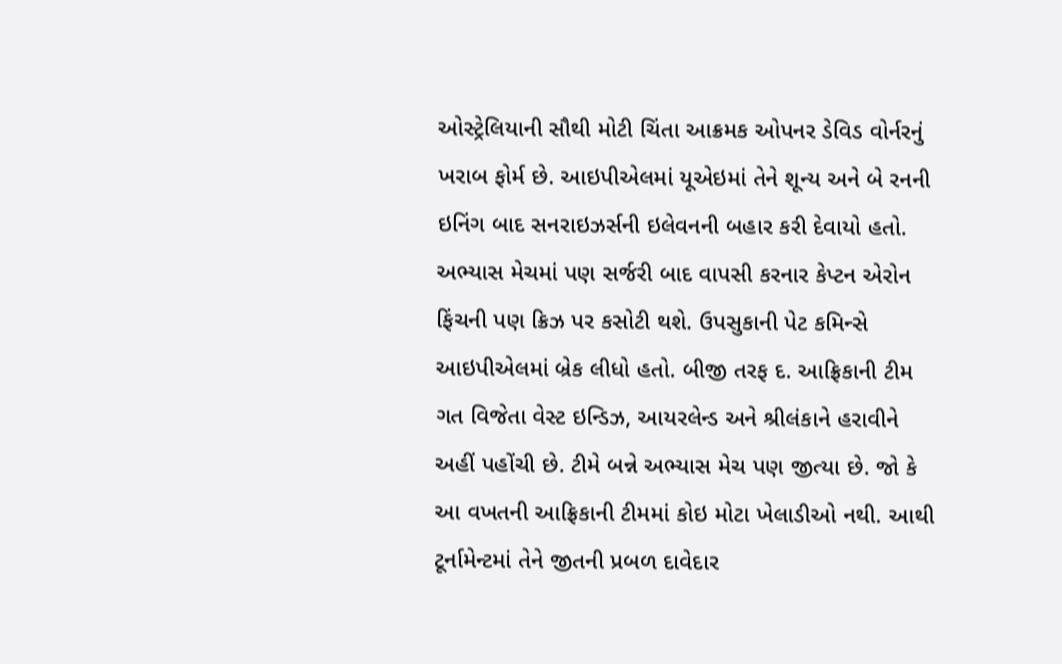ઓસ્ટ્રેલિયાની સૌથી મોટી ચિંતા આક્રમક ઓપનર ડેવિડ વોર્નરનું ખરાબ ફોર્મ છે. આઇપીએલમાં યૂએઇમાં તેને શૂન્ય અને બે રનની ઇનિંગ બાદ સનરાઇઝર્સની ઇલેવનની બહાર કરી દેવાયો હતો. અભ્યાસ મેચમાં પણ સર્જરી બાદ વાપસી કરનાર કેપ્ટન એરોન ફિંચની પણ ક્રિઝ પર કસોટી થશે. ઉપસુકાની પેટ કમિન્સે આઇપીએલમાં બ્રેક લીધો હતો. બીજી તરફ દ. આફ્રિકાની ટીમ ગત વિજેતા વેસ્ટ ઇન્ડિઝ, આયરલેન્ડ અને શ્રીલંકાને હરાવીને અહીં પહોંચી છે. ટીમે બન્ને અભ્યાસ મેચ પણ જીત્યા છે. જો કે આ વખતની આફ્રિકાની ટીમમાં કોઇ મોટા ખેલાડીઓ નથી. આથી ટૂર્નામેન્ટમાં તેને જીતની પ્રબળ દાવેદાર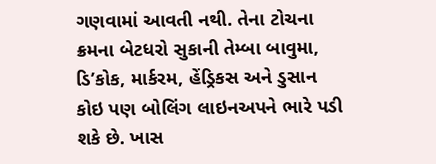ગણવામાં આવતી નથી. તેના ટોચના ક્રમના બેટધરો સુકાની તેમ્બા બાવુમા, ડિ’કોક, માર્કરમ, હેંડ્રિકસ અને ડુસાન કોઇ પણ બોલિંગ લાઇનઅપને ભારે પડી શકે છે. ખાસ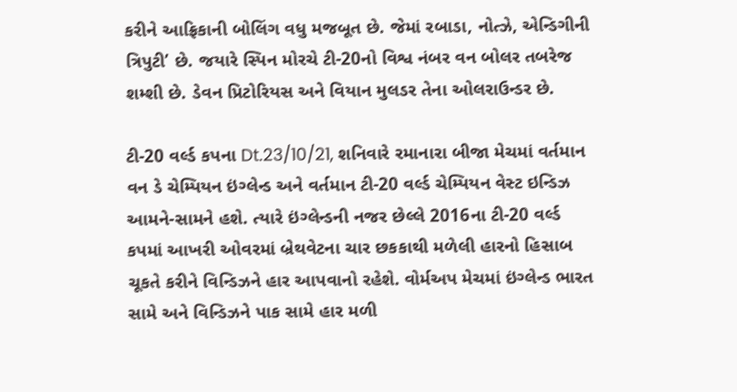કરીને આફ્રિકાની બોલિંગ વધુ મજબૂત છે. જેમાં રબાડા, નોત્ઝે, એન્ડિગીની ત્રિપુટી’ છે. જયારે સ્પિન મોરચે ટી-20નો વિશ્વ નંબર વન બોલર તબરેજ શમ્શી છે. ડેવન પ્રિટોરિયસ અને વિયાન મુલડર તેના ઓલરાઉન્ડર છે.

ટી-20 વર્લ્ડ કપના Dt.23/10/21, શનિવારે રમાનારા બીજા મેચમાં વર્તમાન વન ડે ચેમ્પિયન ઇંગ્લેન્ડ અને વર્તમાન ટી-20 વર્લ્ડ ચેમ્પિયન વેસ્ટ ઇન્ડિઝ આમને-સામને હશે. ત્યારે ઇંગ્લેન્ડની નજર છેલ્લે 2016ના ટી-20 વર્લ્ડ કપમાં આખરી ઓવરમાં બ્રેથવેટના ચાર છકકાથી મળેલી હારનો હિસાબ ચૂકતે કરીને વિન્ડિઝને હાર આપવાનો રહેશે. વોર્મઅપ મેચમાં ઇંગ્લેન્ડ ભારત સામે અને વિન્ડિઝને પાક સામે હાર મળી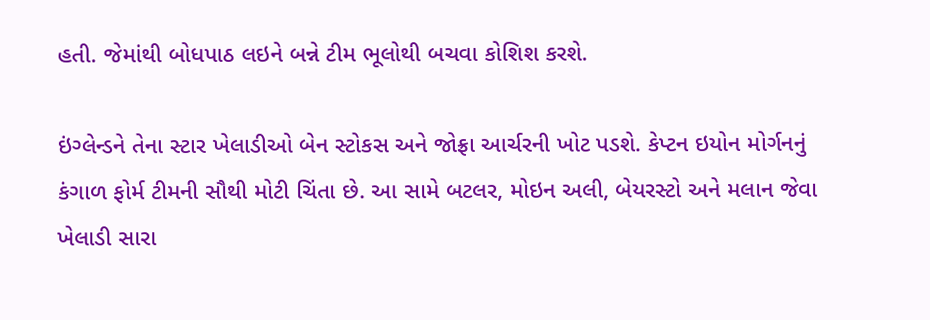હતી. જેમાંથી બોધપાઠ લઇને બન્ને ટીમ ભૂલોથી બચવા કોશિશ કરશે.

ઇંગ્લેન્ડને તેના સ્ટાર ખેલાડીઓ બેન સ્ટોકસ અને જોફ્રા આર્ચરની ખોટ પડશે. કેપ્ટન ઇયોન મોર્ગનનું કંગાળ ફોર્મ ટીમની સૌથી મોટી ચિંતા છે. આ સામે બટલર, મોઇન અલી, બેયરસ્ટો અને મલાન જેવા ખેલાડી સારા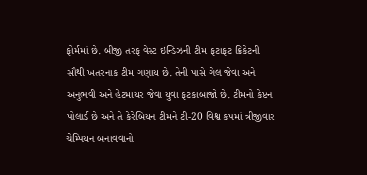ફોર્મમાં છે. બીજી તરફ વેસ્ટ ઇન્ડિઝની ટીમ ફટાફટ ક્રિકેટની સૌથી ખતરનાક ટીમ ગણાય છે. તેની પાસે ગેલ જેવા અને અનુભવી અને હેટમાયર જેવા યુવા ફટકાબાજો છે. ટીમનો કેપ્ટન પોલાર્ડ છે અને તે કેરેબિયન ટીમને ટી-20 વિશ્વ કપમાં ત્રીજીવાર ચેમ્પિયન બનાવવાનો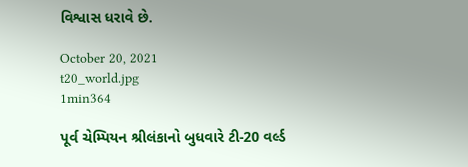વિશ્વાસ ધરાવે છે.

October 20, 2021
t20_world.jpg
1min364

પૂર્વ ચેમ્પિયન શ્રીલંકાનો બુધવારે ટી-20 વર્લ્ડ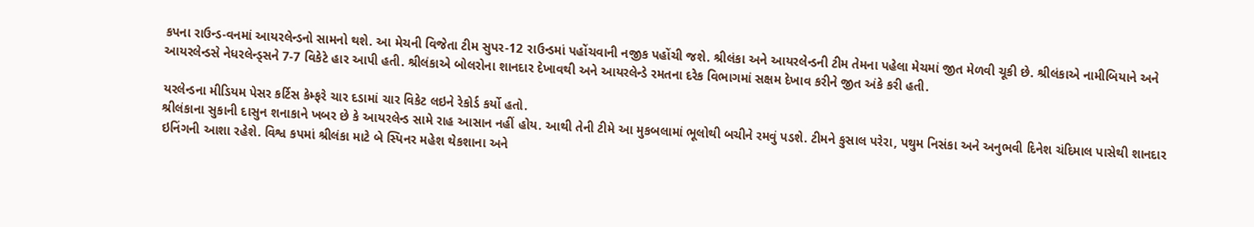કપના રાઉન્ડ-વનમાં આયરલેન્ડનો સામનો થશે. આ મેચની વિજેતા ટીમ સુપર-12 રાઉન્ડમાં પહોંચવાની નજીક પહોંચી જશે. શ્રીલંકા અને આયરલેન્ડની ટીમ તેમના પહેલા મેચમાં જીત મેળવી ચૂકી છે. શ્રીલંકાએ નામીબિયાને અને આયરલેન્ડસે નેધરલેન્ડ્સને 7-7 વિકેટે હાર આપી હતી. શ્રીલંકાએ બોલરોના શાનદાર દેખાવથી અને આયરલેન્ડે રમતના દરેક વિભાગમાં સક્ષમ દેખાવ કરીને જીત અંકે કરી હતી.

યરલેન્ડના મીડિયમ પેસર કર્ટિસ કેમ્ફરે ચાર દડામાં ચાર વિકેટ લઇને રેકોર્ડ કર્યો હતો.
શ્રીલંકાના સુકાની દાસુન શનાકાને ખબર છે કે આયરલેન્ડ સામે રાહ આસાન નહીં હોય. આથી તેની ટીમે આ મુકબલામાં ભૂલોથી બચીને રમવું પડશે. ટીમને કુસાલ પરેરા, પથુમ નિસંકા અને અનુભવી દિનેશ ચંદિમાલ પાસેથી શાનદાર ઇનિંગની આશા રહેશે. વિશ્વ કપમાં શ્રીલંકા માટે બે સ્પિનર મહેશ થેકશાના અને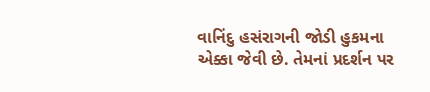વાનિંદુ હસંરાગની જોડી હુકમના એક્કા જેવી છે. તેમનાં પ્રદર્શન પર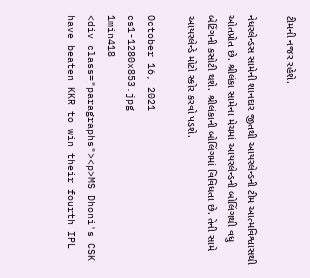ટીમની નજર રહેશે.

નેધરલેન્ડસ સામેની શાનદાર જીતથી આયરલેન્ડની ટીમ આત્મવિશ્વાસથી ઓતપ્રોત છે. શ્રીલંકા સામેના મેચમાં આયરલેન્ડની બોલિંગથી વધુ બેટિંગની કસોટી થશે. શ્રીલંકાની બોલિંગમાં વિવિધતા છે. તેની સામે આયરલેન્ડે મોટો સ્કોર કરવો પડશે.

October 16, 2021
cs1-1280x853.jpg
1min418
<div class="paragraphs"><p>MS Dhoni's CSK have beaten KKR to win their fourth IPL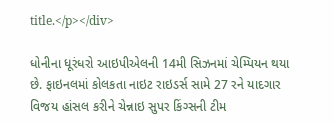title.</p></div>

ધોનીના ધૂરંધરો આઇપીએલની 14મી સિઝનમાં ચેમ્પિયન થયા છે. ફાઇનલમાં કોલકતા નાઇટ રાઇડર્સ સામે 27 રને યાદગાર વિજય હાંસલ કરીને ચેન્નાઇ સુપર કિંગ્સની ટીમ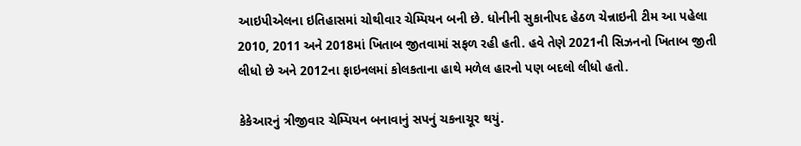આઇપીએલના ઇતિહાસમાં ચોથીવાર ચેમ્પિયન બની છે. ધોનીની સુકાનીપદ હેઠળ ચેન્નાઇની ટીમ આ પહેલા 2010, 2011 અને 2018માં ખિતાબ જીતવામાં સફળ રહી હતી. હવે તેણે 2021ની સિઝનનો ખિતાબ જીતી લીધો છે અને 2012ના ફાઇનલમાં કોલકતાના હાથે મળેલ હારનો પણ બદલો લીધો હતો.

કેકેઆરનું ત્રીજીવાર ચેમ્પિયન બનાવાનું સપનું ચકનાચૂર થયું.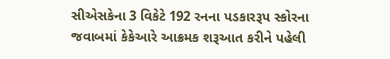સીએસકેના 3 વિકેટે 192 રનના પડકારરૂપ સ્કોરના જવાબમાં કેકેઆરે આક્રમક શરૂઆત કરીને પહેલી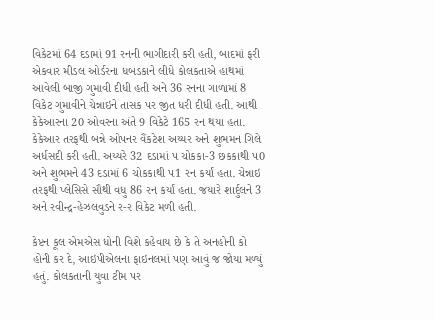વિકેટમાં 64 દડામાં 91 રનની ભાગીદારી કરી હતી, બાદમાં ફરી એકવાર મીડલ ઓર્ડરના ધબડકાને લીધે કોલકતાએ હાથમાં આવેલી બાજી ગુમાવી દીધી હતી અને 36 રનના ગાળામાં 8 વિકેટ ગુમાવીને ચેન્નાઇને તાસક પર જીત ધરી દીધી હતી. આથી કેકેઆરના 20 ઓવરના અંતે 9 વિકેટે 165 રન થયા હતા. કેકેઆર તરફથી બન્ને ઓપનર વૈંકટેશ અય્યર અને શુભમન ગિલે અર્ધસદી કરી હતી. અય્યરે 32 દડામાં પ ચોકકા-3 છકકાથી પ0 અને શુભમને 43 દડામાં 6 ચોકકાથી પ1 રન કર્યાં હતા. ચેન્નાઇ તરફથી પ્લેસિસે સૌથી વધુ 86 રન કર્યાં હતા. જયારે શાર્દુલને 3 અને રવીન્દ્ર-હેઝલવુડને ર-ર વિકેટ મળી હતી.

કેપ્ટન કૂલ એમએસ ધોની વિશે કહેવાય છે કે તે અનહોની કો હોની કર દે, આઇપીએલના ફાઇનલમાં પણ આવું જ જોયા મળ્યું હતું. કોલકતાની યુવા ટીમ પર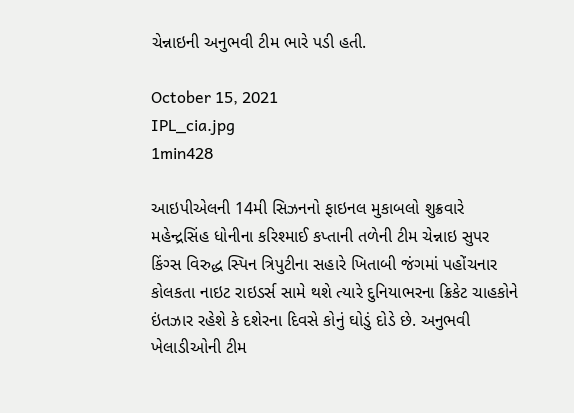ચેન્નાઇની અનુભવી ટીમ ભારે પડી હતી.

October 15, 2021
IPL_cia.jpg
1min428

આઇપીએલની 14મી સિઝનનો ફાઇનલ મુકાબલો શુક્રવારે મહેન્દ્રસિંહ ધોનીના કરિશ્માઈ કપ્તાની તળેની ટીમ ચેન્નાઇ સુપર કિંગ્સ વિરુદ્ધ સ્પિન ત્રિપુટીના સહારે ખિતાબી જંગમાં પહોંચનાર કોલકતા નાઇટ રાઇડર્સ સામે થશે ત્યારે દુનિયાભરના ક્રિકેટ ચાહકોને ઇંતઝાર રહેશે કે દશેરના દિવસે કોનું ઘોડું દોડે છે. અનુભવી ખેલાડીઓની ટીમ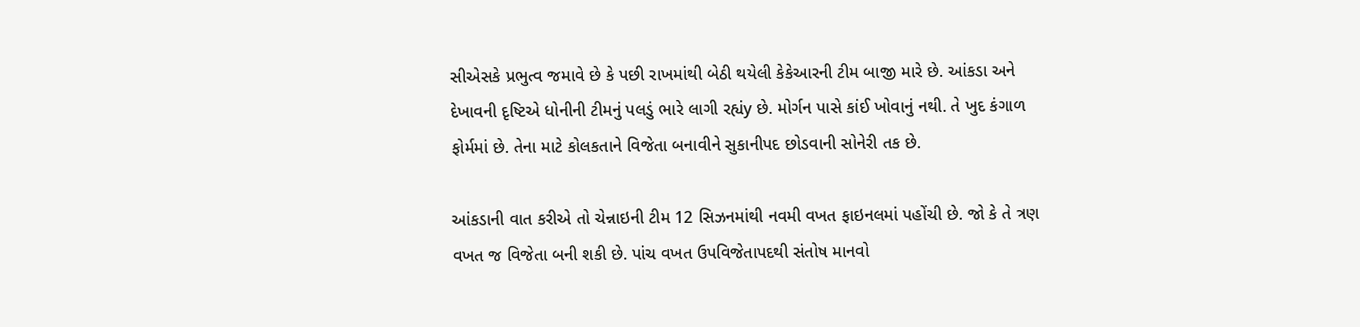સીએસકે પ્રભુત્વ જમાવે છે કે પછી રાખમાંથી બેઠી થયેલી કેકેઆરની ટીમ બાજી મારે છે. આંકડા અને દેખાવની દૃષ્ટિએ ધોનીની ટીમનું પલડું ભારે લાગી રહ્યંy છે. મોર્ગન પાસે કાંઈ ખોવાનું નથી. તે ખુદ કંગાળ ફોર્મમાં છે. તેના માટે કોલકતાને વિજેતા બનાવીને સુકાનીપદ છોડવાની સોનેરી તક છે.

આંકડાની વાત કરીએ તો ચેન્નાઇની ટીમ 12 સિઝનમાંથી નવમી વખત ફાઇનલમાં પહોંચી છે. જો કે તે ત્રણ વખત જ વિજેતા બની શકી છે. પાંચ વખત ઉપવિજેતાપદથી સંતોષ માનવો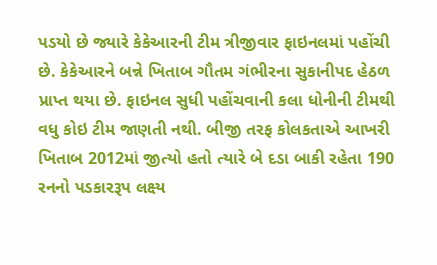પડયો છે જ્યારે કેકેઆરની ટીમ ત્રીજીવાર ફાઇનલમાં પહોંચી છે. કેકેઆરને બન્ને ખિતાબ ગૌતમ ગંભીરના સુકાનીપદ હેઠળ પ્રાપ્ત થયા છે. ફાઇનલ સુધી પહોંચવાની કલા ધોનીની ટીમથી વધુ કોઇ ટીમ જાણતી નથી. બીજી તરફ કોલકતાએ આખરી ખિતાબ 2012માં જીત્યો હતો ત્યારે બે દડા બાકી રહેતા 190 રનનો પડકારરૂપ લક્ષ્ય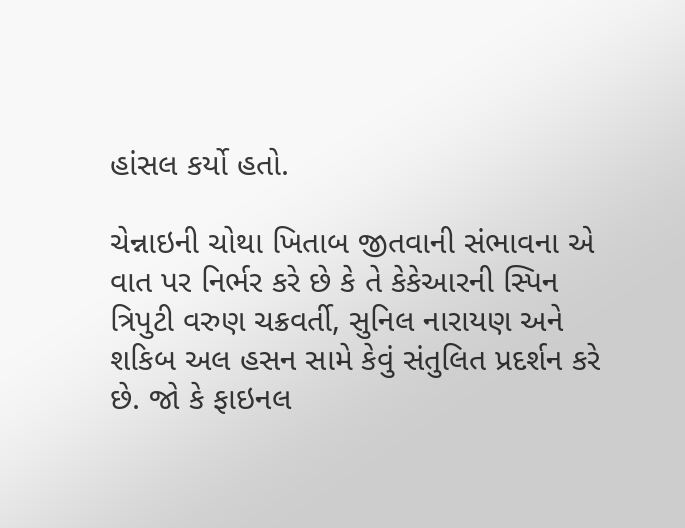હાંસલ કર્યો હતો.

ચેન્નાઇની ચોથા ખિતાબ જીતવાની સંભાવના એ વાત પર નિર્ભર કરે છે કે તે કેકેઆરની સ્પિન ત્રિપુટી વરુણ ચક્રવર્તી, સુનિલ નારાયણ અને શકિબ અલ હસન સામે કેવું સંતુલિત પ્રદર્શન કરે છે. જો કે ફાઇનલ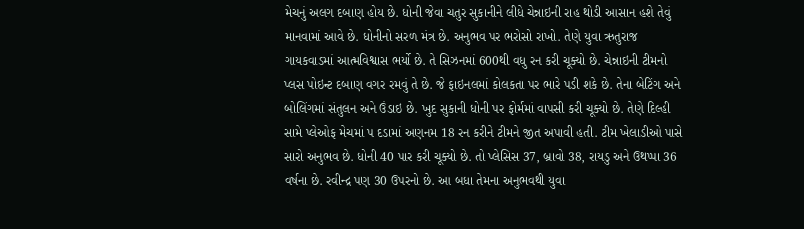મેચનું અલગ દબાણ હોય છે. ધોની જેવા ચતુર સુકાનીને લીધે ચેન્નાઇની રાહ થોડી આસાન હશે તેવું માનવામાં આવે છે. ધોનીનો સરળ મંત્ર છે. અનુભવ પર ભરોસો રાખો. તેણે યુવા ઋતુરાજ ગાયકવાડમાં આત્મવિશ્વાસ ભર્યો છે. તે સિઝનમાં 600થી વધુ રન કરી ચૂક્યો છે. ચેન્નાઇની ટીમનો પ્લસ પોઇન્ટ દબાણ વગર રમવું તે છે. જે ફાઇનલમાં કોલકતા પર ભારે પડી શકે છે. તેના બેટિંગ અને બોલિંગમાં સંતુલન અને ઉંડાઇ છે. ખુદ સુકાની ધોની પર ફોર્મમાં વાપસી કરી ચૂક્યો છે. તેણે દિલ્હી સામે પ્લેઓફ મેચમાં પ દડામાં અણનમ 18 રન કરીને ટીમને જીત અપાવી હતી. ટીમ ખેલાડીઓ પાસે સારો અનુભવ છે. ધોની 40 પાર કરી ચૂક્યો છે. તો પ્લેસિસ 37, બ્રાવો 38, રાયડુ અને ઉથપ્પા 36 વર્ષના છે. રવીન્દ્ર પણ 30 ઉપરનો છે. આ બધા તેમના અનુભવથી યુવા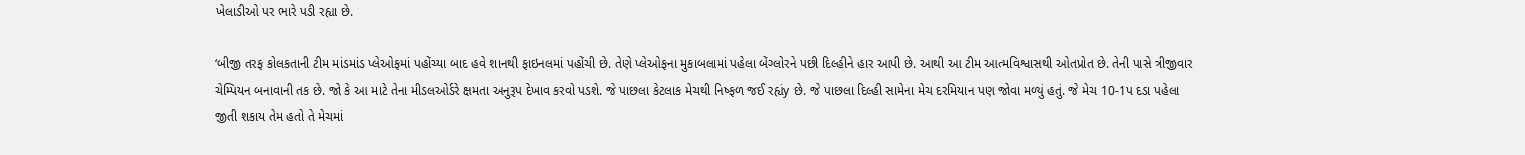ખેલાડીઓ પર ભારે પડી રહ્યા છે.

‘બીજી તરફ કોલકતાની ટીમ માંડમાંડ પ્લેઓફમાં પહોંચ્યા બાદ હવે શાનથી ફાઇનલમાં પહોંચી છે. તેણે પ્લેઓફના મુકાબલામાં પહેલા બેંગ્લોરને પછી દિલ્હીને હાર આપી છે. આથી આ ટીમ આત્મવિશ્વાસથી ઓતપ્રોત છે. તેની પાસે ત્રીજીવાર ચેમ્પિયન બનાવાની તક છે. જો કે આ માટે તેના મીડલઓર્ડરે ક્ષમતા અનુરૂપ દેખાવ કરવો પડશે. જે પાછલા કેટલાક મેચથી નિષ્ફળ જઈ રહ્યંy છે. જે પાછલા દિલ્હી સામેના મેચ દરમિયાન પણ જોવા મળ્યું હતું. જે મેચ 10-1પ દડા પહેલા જીતી શકાય તેમ હતો તે મેચમાં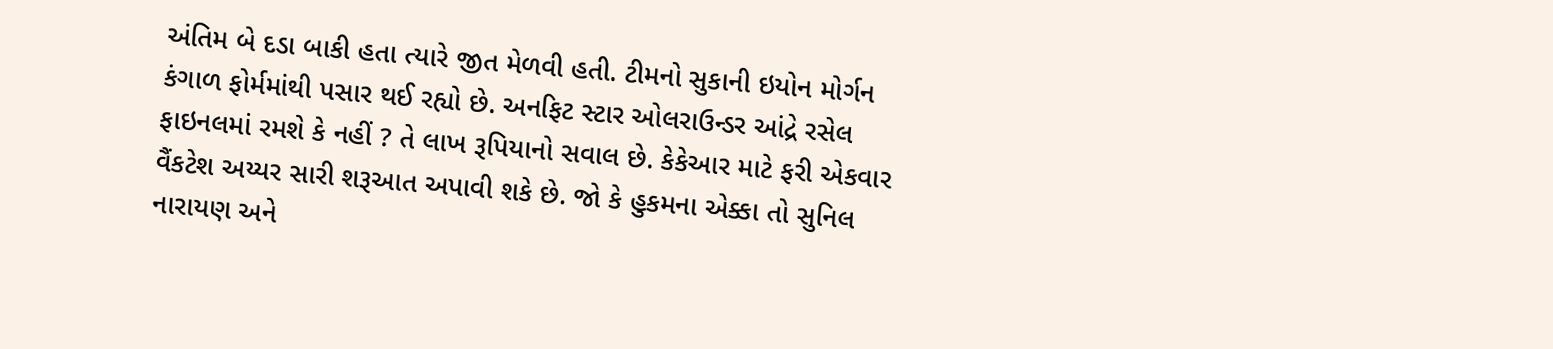અંતિમ બે દડા બાકી હતા ત્યારે જીત મેળવી હતી. ટીમનો સુકાની ઇયોન મોર્ગન કંગાળ ફોર્મમાંથી પસાર થઈ રહ્યો છે. અનફિટ સ્ટાર ઓલરાઉન્ડર આંદ્રે રસેલ ફાઇનલમાં રમશે કે નહીં ? તે લાખ રૂપિયાનો સવાલ છે. કેકેઆર માટે ફરી એકવાર વૈંકટેશ અય્યર સારી શરૂઆત અપાવી શકે છે. જો કે હુકમના એક્કા તો સુનિલ નારાયણ અને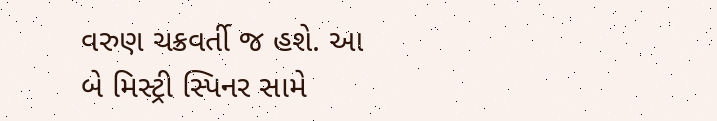વરુણ ચક્રવર્તી જ હશે. આ બે મિસ્ટ્રી સ્પિનર સામે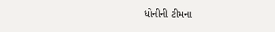ધોનીની ટીમના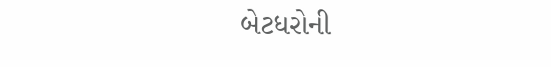બેટધરોની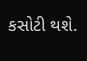કસોટી થશે.